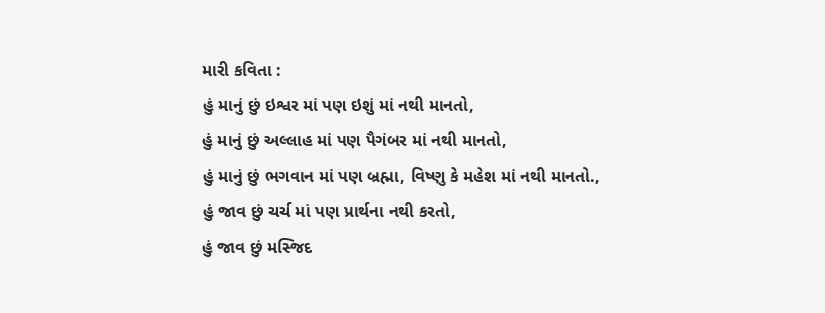મારી કવિતા :
હું માનું છું ઇશ્વર માં પણ ઇશું માં નથી માનતો,
હું માનું છું અલ્લાહ માં પણ પૈગંબર માં નથી માનતો,
હું માનું છું ભગવાન માં પણ બ્રહ્મા, વિષ્ણુ કે મહેશ માં નથી માનતો.,
હું જાવ છું ચર્ચ માં પણ પ્રાર્થના નથી કરતો,
હું જાવ છું મસ્જિદ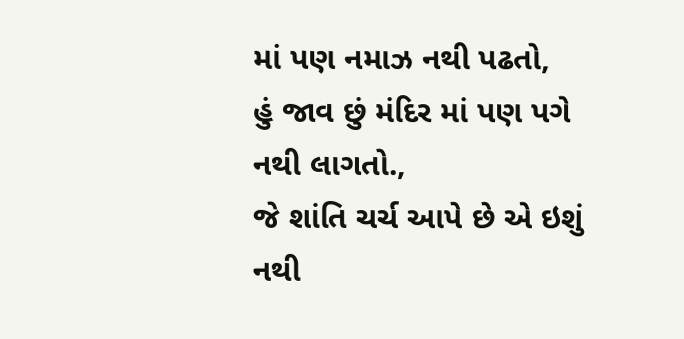માં પણ નમાઝ નથી પઢતો,
હું જાવ છું મંદિર માં પણ પગે નથી લાગતો.,
જે શાંતિ ચર્ચ આપે છે એ ઇશું નથી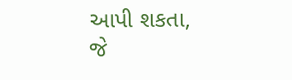આપી શકતા,
જે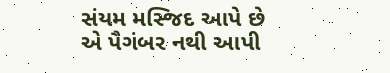સંયમ મસ્જિદ આપે છે એ પૈગંબર નથી આપી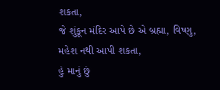શકતા,
જે શુંકૂન મંદિર આપે છે એ બ્રહ્મા, વિષ્ણુ, મહેશ નથી આપી શકતા,
હું માનું છું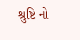શ્રુષ્ટિ નો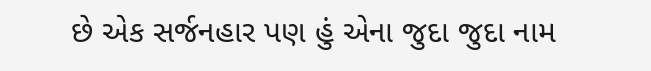છે એક સર્જનહાર પણ હું એના જુદા જુદા નામ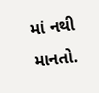માં નથી માનતો.